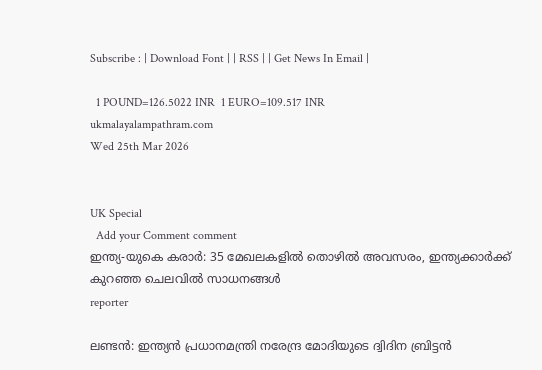Subscribe : | Download Font | | RSS | | Get News In Email |

  1 POUND=126.5022 INR  1 EURO=109.517 INR
ukmalayalampathram.com
Wed 25th Mar 2026


UK Special
  Add your Comment comment
ഇന്ത്യ-യുകെ കരാര്‍: 35 മേഖലകളില്‍ തൊഴില്‍ അവസരം, ഇന്ത്യക്കാര്‍ക്ക് കുറഞ്ഞ ചെലവില്‍ സാധനങ്ങള്‍
reporter

ലണ്ടന്‍: ഇന്ത്യന്‍ പ്രധാനമന്ത്രി നരേന്ദ്ര മോദിയുടെ ദ്വിദിന ബ്രിട്ടന്‍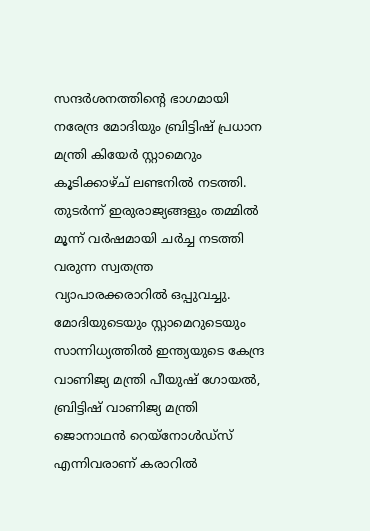സന്ദര്‍ശനത്തിന്റെ ഭാഗമായി നരേന്ദ്ര മോദിയും ബ്രിട്ടിഷ് പ്രധാന മന്ത്രി കിയേര്‍ സ്റ്റാമെറും കൂടിക്കാഴ്ച് ലണ്ടനില്‍ നടത്തി. തുടര്‍ന്ന് ഇരുരാജ്യങ്ങളും തമ്മില്‍ മൂന്ന് വര്‍ഷമായി ചര്‍ച്ച നടത്തി വരുന്ന സ്വതന്ത്ര വ്യാപാരക്കരാറില്‍ ഒപ്പുവച്ചു. മോദിയുടെയും സ്റ്റാമെറുടെയും സാന്നിധ്യത്തില്‍ ഇന്ത്യയുടെ കേന്ദ്ര വാണിജ്യ മന്ത്രി പീയുഷ് ഗോയല്‍, ബ്രിട്ടിഷ് വാണിജ്യ മന്ത്രി ജൊനാഥന്‍ റെയ്‌നോള്‍ഡ്‌സ് എന്നിവരാണ് കരാറില്‍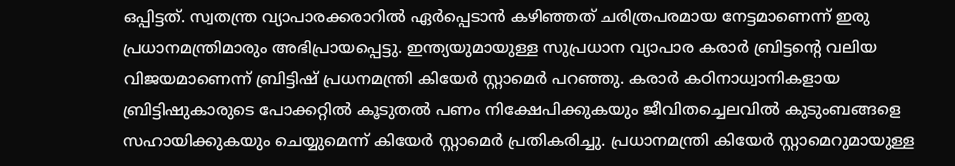ഒപ്പിട്ടത്. സ്വതന്ത്ര വ്യാപാരക്കരാറില്‍ ഏര്‍പ്പെടാന്‍ കഴിഞ്ഞത് ചരിത്രപരമായ നേട്ടമാണെന്ന് ഇരു പ്രധാനമന്ത്രിമാരും അഭിപ്രായപ്പെട്ടു. ഇന്ത്യയുമായുള്ള സുപ്രധാന വ്യാപാര കരാര്‍ ബ്രിട്ടന്റെ വലിയ വിജയമാണെന്ന് ബ്രിട്ടിഷ് പ്രധനമന്ത്രി കിയേര്‍ സ്റ്റാമെര്‍ പറഞ്ഞു. കരാര്‍ കഠിനാധ്വാനികളായ ബ്രിട്ടിഷുകാരുടെ പോക്കറ്റില്‍ കൂടുതല്‍ പണം നിക്ഷേപിക്കുകയും ജീവിതച്ചെലവില്‍ കുടുംബങ്ങളെ സഹായിക്കുകയും ചെയ്യുമെന്ന് കിയേര്‍ സ്റ്റാമെര്‍ പ്രതികരിച്ചു. പ്രധാനമന്ത്രി കിയേര്‍ സ്റ്റാമെറുമായുള്ള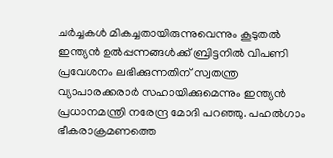ചര്‍ച്ചകള്‍ മികച്ചതായിരുന്നുവെന്നും കൂടുതല്‍ ഇന്ത്യന്‍ ഉല്‍പ്പന്നങ്ങള്‍ക്ക് ബ്രിട്ടനില്‍ വിപണി പ്രവേശനം ലഭിക്കുന്നതിന് സ്വതന്ത്ര വ്യാപാരക്കരാര്‍ സഹായിക്കുമെന്നും ഇന്ത്യന്‍ പ്രധാനമന്ത്രി നരേന്ദ്ര മോദി പറഞ്ഞു. പഹല്‍ഗാം ഭീകരാക്രമണത്തെ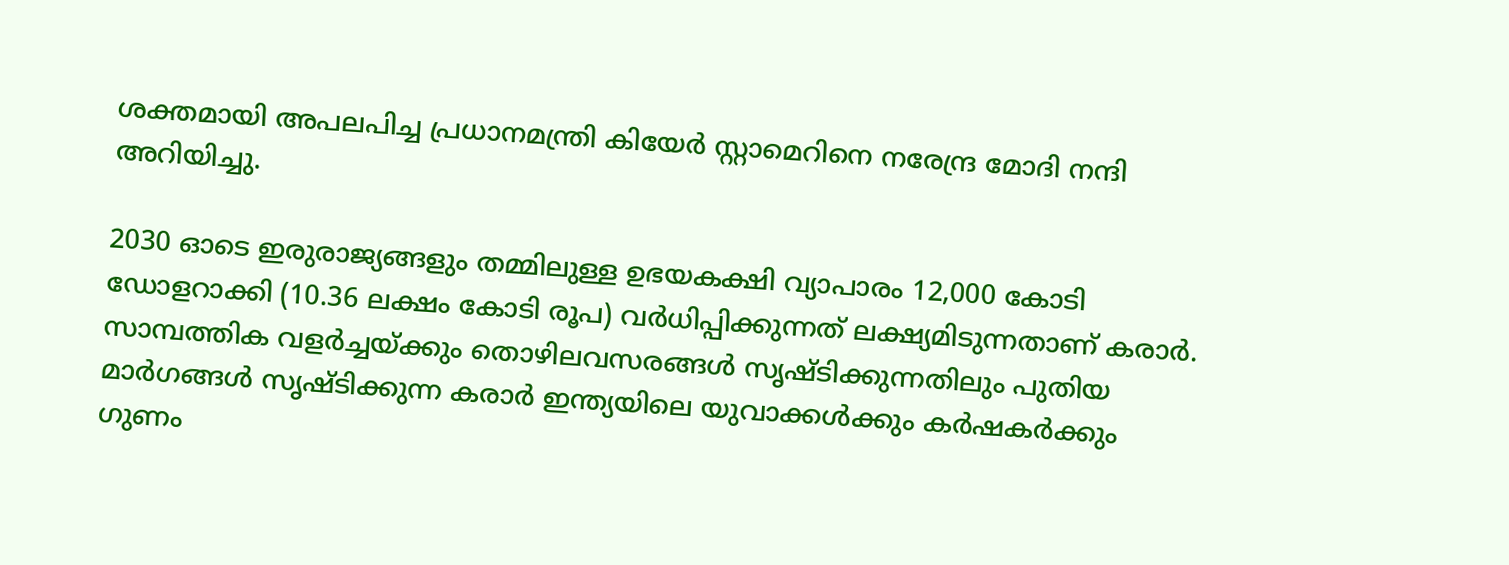ശക്തമായി അപലപിച്ച പ്രധാനമന്ത്രി കിയേര്‍ സ്റ്റാമെറിനെ നരേന്ദ്ര മോദി നന്ദി അറിയിച്ചു.

2030 ഓടെ ഇരുരാജ്യങ്ങളും തമ്മിലുള്ള ഉഭയകക്ഷി വ്യാപാരം 12,000 കോടി ഡോളറാക്കി (10.36 ലക്ഷം കോടി രൂപ) വര്‍ധിപ്പിക്കുന്നത് ലക്ഷ്യമിടുന്നതാണ് കരാര്‍. സാമ്പത്തിക വളര്‍ച്ചയ്ക്കും തൊഴിലവസരങ്ങള്‍ സൃഷ്ടിക്കുന്നതിലും പുതിയ മാര്‍ഗങ്ങള്‍ സൃഷ്ടിക്കുന്ന കരാര്‍ ഇന്ത്യയിലെ യുവാക്കള്‍ക്കും കര്‍ഷകര്‍ക്കും ഗുണം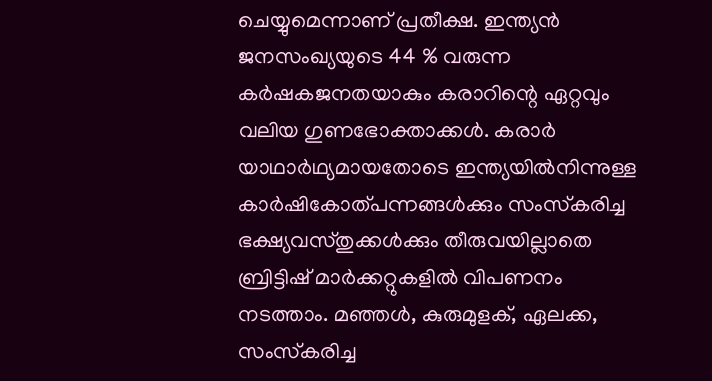ചെയ്യുമെന്നാണ് പ്രതീക്ഷ. ഇന്ത്യന്‍ ജനസംഖ്യയുടെ 44 % വരുന്ന കര്‍ഷകജനതയാകും കരാറിന്റെ ഏറ്റവും വലിയ ഗുണഭോക്താക്കള്‍. കരാര്‍ യാഥാര്‍ഥ്യമായതോടെ ഇന്ത്യയില്‍നിന്നുള്ള കാര്‍ഷികോത്പന്നങ്ങള്‍ക്കും സംസ്‌കരിച്ച ഭക്ഷ്യവസ്തുക്കള്‍ക്കും തീരുവയില്ലാതെ ബ്രിട്ടിഷ് മാര്‍ക്കറ്റുകളില്‍ വിപണനം നടത്താം. മഞ്ഞള്‍, കുരുമുളക്, ഏലക്ക, സംസ്‌കരിച്ച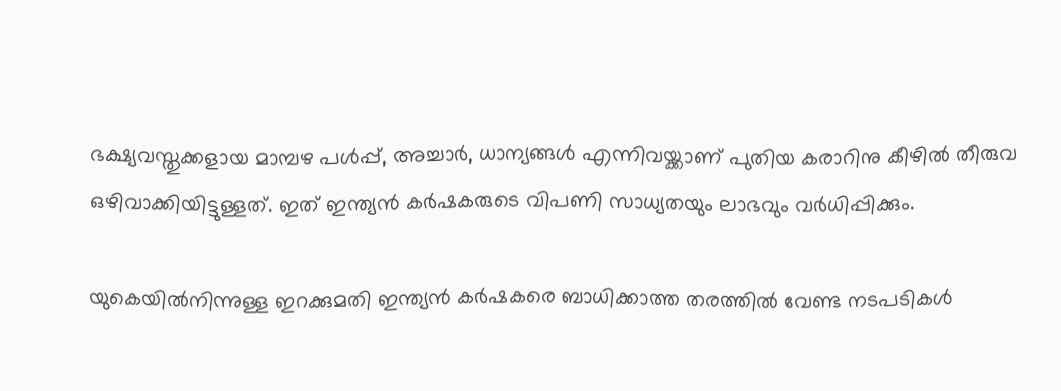ഭക്ഷ്യവസ്തുക്കളായ മാമ്പഴ പള്‍പ്പ്, അച്ചാര്‍, ധാന്യങ്ങള്‍ എന്നിവയ്ക്കാണ് പുതിയ കരാറിനു കീഴില്‍ തീരുവ ഒഴിവാക്കിയിട്ടുള്ളത്. ഇത് ഇന്ത്യന്‍ കര്‍ഷകരുടെ വിപണി സാധ്യതയും ലാഭവും വര്‍ധിപ്പിക്കും.

യുകെയില്‍നിന്നുള്ള ഇറക്കുമതി ഇന്ത്യന്‍ കര്‍ഷകരെ ബാധിക്കാത്ത തരത്തില്‍ വേണ്ട നടപടികള്‍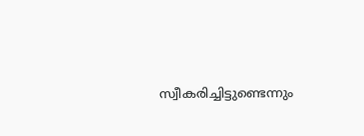സ്വീകരിച്ചിട്ടുണ്ടെന്നും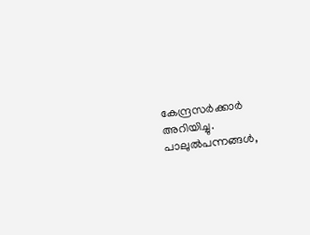കേന്ദ്രസര്‍ക്കാര്‍ അറിയിച്ചു. പാലുല്‍പന്നങ്ങള്‍,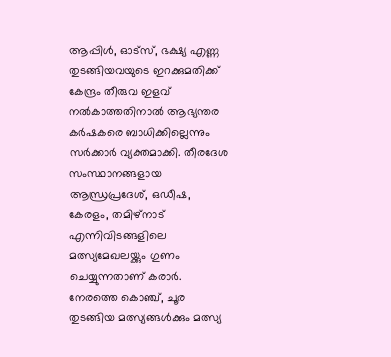ആപ്പിള്‍, ഓട്‌സ്, ഭക്ഷ്യ എണ്ണ തുടങ്ങിയവയുടെ ഇറക്കുമതിക്ക് കേന്ദ്രം തീരുവ ഇളവ് നല്‍കാത്തതിനാല്‍ ആഭ്യന്തര കര്‍ഷകരെ ബാധിക്കില്ലെന്നും സര്‍ക്കാര്‍ വ്യക്തമാക്കി. തീരദേശ സംസ്ഥാനങ്ങളായ ആന്ധ്രപ്രദേശ്, ഒഡീഷ, കേരളം, തമിഴ്‌നാട് എന്നിവിടങ്ങളിലെ മത്സ്യമേഖലയ്ക്കും ഗുണം ചെയ്യുന്നതാണ് കരാര്‍. നേരത്തെ കൊഞ്ച്, ചൂര തുടങ്ങിയ മത്സ്യങ്ങള്‍ക്കും മത്സ്യ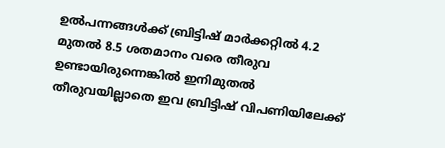ഉല്‍പന്നങ്ങള്‍ക്ക് ബ്രിട്ടിഷ് മാര്‍ക്കറ്റില്‍ 4.2 മുതല്‍ 8.5 ശതമാനം വരെ തീരുവ ഉണ്ടായിരുന്നെങ്കില്‍ ഇനിമുതല്‍ തീരുവയില്ലാതെ ഇവ ബ്രിട്ടിഷ് വിപണിയിലേക്ക്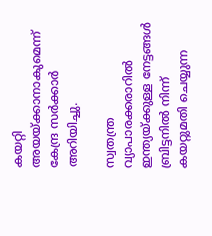കയറ്റി അയയ്ക്കാനാകുമെന്ന് കേന്ദ്ര സര്‍ക്കാര്‍ അറിയിച്ചു.

സ്വതന്ത്ര വ്യാപാരക്കരാറില്‍ ഇന്ത്യയ്ക്കുള്ള നേട്ടങ്ങള്‍ ബ്രിട്ടനില്‍ നിന്ന് കയറ്റുമതി ചെയ്യുന്ന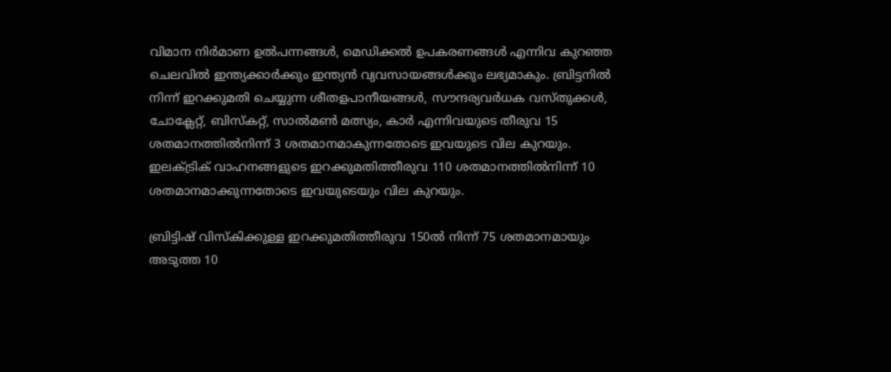വിമാന നിര്‍മാണ ഉല്‍പന്നങ്ങള്‍, മെഡിക്കല്‍ ഉപകരണങ്ങള്‍ എന്നിവ കുറഞ്ഞ ചെലവില്‍ ഇന്ത്യക്കാര്‍ക്കും ഇന്ത്യന്‍ വ്യവസായങ്ങള്‍ക്കും ലഭ്യമാകും. ബ്രിട്ടനില്‍ നിന്ന് ഇറക്കുമതി ചെയ്യുന്ന ശീതളപാനീയങ്ങള്‍, സൗന്ദര്യവര്‍ധക വസ്തുക്കള്‍, ചോക്ലേറ്റ്, ബിസ്‌കറ്റ്, സാല്‍മണ്‍ മത്സ്യം, കാര്‍ എന്നിവയുടെ തീരുവ 15 ശതമാനത്തില്‍നിന്ന് 3 ശതമാനമാകുന്നതോടെ ഇവയുടെ വില കുറയും. ഇലക്ട്രിക് വാഹനങ്ങളുടെ ഇറക്കുമതിത്തീരുവ 110 ശതമാനത്തില്‍നിന്ന് 10 ശതമാനമാക്കുന്നതോടെ ഇവയുടെയും വില കുറയും.

ബ്രിട്ടിഷ് വിസ്‌കിക്കുള്ള ഇറക്കുമതിത്തീരുവ 150ല്‍ നിന്ന് 75 ശതമാനമായും അടുത്ത 10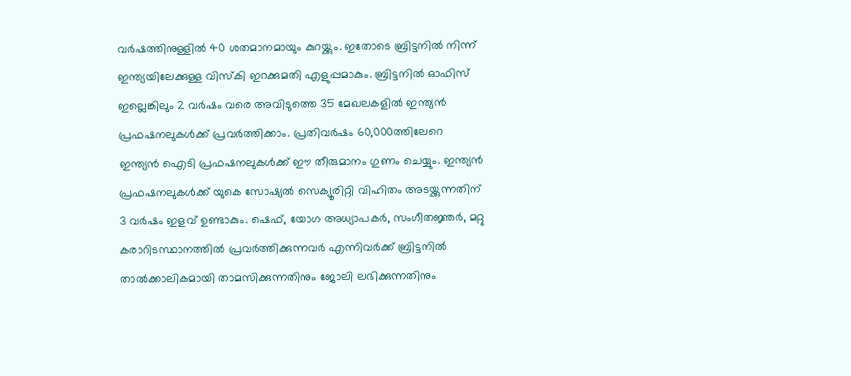വര്‍ഷത്തിനുള്ളില്‍ 40 ശതമാനമായും കുറയ്ക്കും. ഇതോടെ ബ്രിട്ടനില്‍ നിന്ന് ഇന്ത്യയിലേക്കുള്ള വിസ്‌കി ഇറക്കുമതി എളുപ്പമാകും. ബ്രിട്ടനില്‍ ഓഫിസ് ഇല്ലെങ്കിലും 2 വര്‍ഷം വരെ അവിടുത്തെ 35 മേഖലകളില്‍ ഇന്ത്യന്‍ പ്രഫഷനലുകള്‍ക്ക് പ്രവര്‍ത്തിക്കാം. പ്രതിവര്‍ഷം 60,000ത്തിലേറെ ഇന്ത്യന്‍ ഐടി പ്രഫഷനലുകള്‍ക്ക് ഈ തീരുമാനം ഗുണം ചെയ്യും. ഇന്ത്യന്‍ പ്രഫഷനലുകള്‍ക്ക് യുകെ സോഷ്യല്‍ സെക്യൂരിറ്റി വിഹിതം അടയ്ക്കുന്നതിന് 3 വര്‍ഷം ഇളവ് ഉണ്ടാകും. ഷെഫ്, യോഗ അധ്യാപകര്‍, സംഗീതജ്ഞര്‍, മറ്റു കരാറിടസ്ഥാനത്തില്‍ പ്രവര്‍ത്തിക്കുന്നവര്‍ എന്നിവര്‍ക്ക് ബ്രിട്ടനില്‍ താല്‍ക്കാലികമായി താമസിക്കുന്നതിനും ജോലി ലഭിക്കുന്നതിനും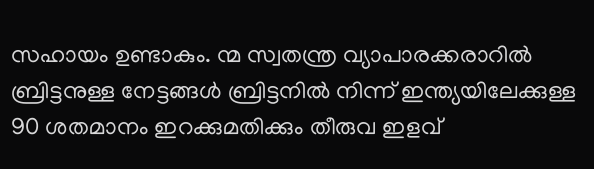സഹായം ഉണ്ടാകും. ന്മ സ്വതന്ത്ര വ്യാപാരക്കരാറില്‍ ബ്രിട്ടനുള്ള നേട്ടങ്ങള്‍ ബ്രിട്ടനില്‍ നിന്ന് ഇന്ത്യയിലേക്കുള്ള 90 ശതമാനം ഇറക്കുമതിക്കും തീരുവ ഇളവ്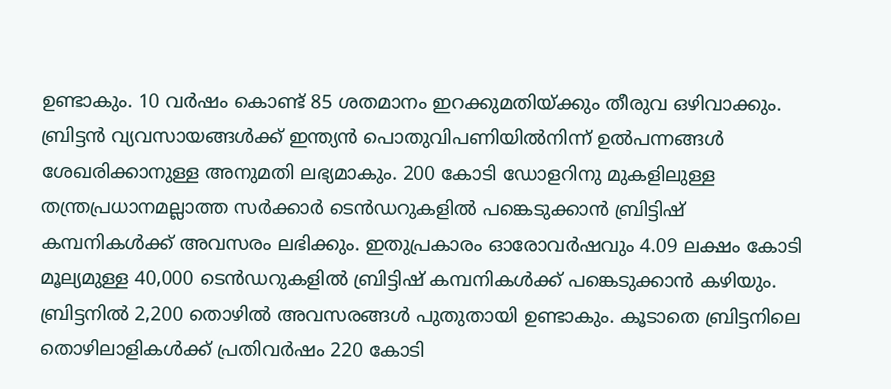ഉണ്ടാകും. 10 വര്‍ഷം കൊണ്ട് 85 ശതമാനം ഇറക്കുമതിയ്ക്കും തീരുവ ഒഴിവാക്കും. ബ്രിട്ടന്‍ വ്യവസായങ്ങള്‍ക്ക് ഇന്ത്യന്‍ പൊതുവിപണിയില്‍നിന്ന് ഉല്‍പന്നങ്ങള്‍ ശേഖരിക്കാനുള്ള അനുമതി ലഭ്യമാകും. 200 കോടി ഡോളറിനു മുകളിലുള്ള തന്ത്രപ്രധാനമല്ലാത്ത സര്‍ക്കാര്‍ ടെന്‍ഡറുകളില്‍ പങ്കെടുക്കാന്‍ ബ്രിട്ടിഷ് കമ്പനികള്‍ക്ക് അവസരം ലഭിക്കും. ഇതുപ്രകാരം ഓരോവര്‍ഷവും 4.09 ലക്ഷം കോടി മൂല്യമുള്ള 40,000 ടെന്‍ഡറുകളില്‍ ബ്രിട്ടിഷ് കമ്പനികള്‍ക്ക് പങ്കെടുക്കാന്‍ കഴിയും. ബ്രിട്ടനില്‍ 2,200 തൊഴില്‍ അവസരങ്ങള്‍ പുതുതായി ഉണ്ടാകും. കൂടാതെ ബ്രിട്ടനിലെ തൊഴിലാളികള്‍ക്ക് പ്രതിവര്‍ഷം 220 കോടി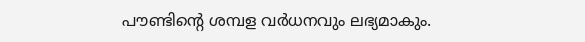പൗണ്ടിന്റെ ശമ്പള വര്‍ധനവും ലഭ്യമാകും.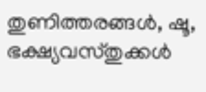തുണിത്തരങ്ങള്‍, ഷൂ, ഭക്ഷ്യവസ്തുക്കള്‍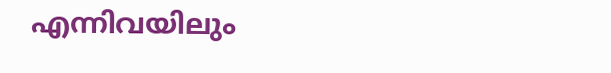എന്നിവയിലും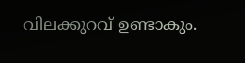വിലക്കുറവ് ഉണ്ടാകും.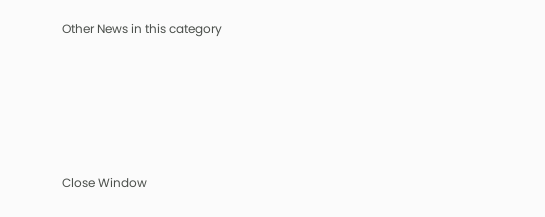Other News in this category








Close Window